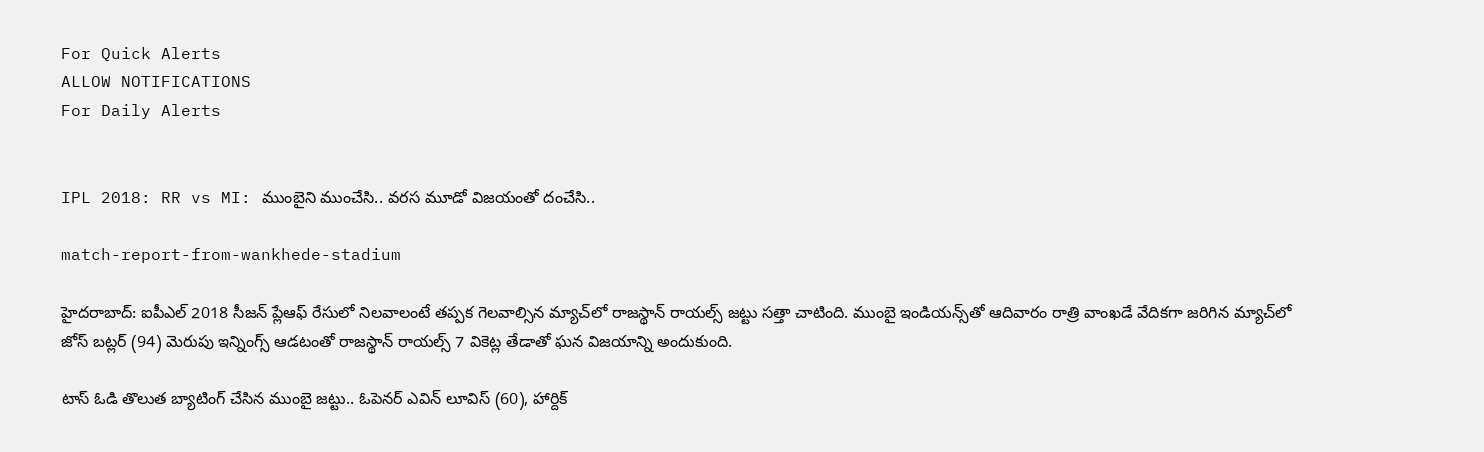For Quick Alerts
ALLOW NOTIFICATIONS
For Daily Alerts


IPL 2018: RR vs MI: ముంబైని ముంచేసి.. వరస మూడో విజయంతో దంచేసి..

match-report-from-wankhede-stadium

హైదరాబాద్: ఐపీఎల్ 2018 సీజన్‌ ప్లేఆఫ్ రేసులో నిలవాలంటే తప్పక గెలవాల్సిన మ్యాచ్‌లో రాజస్థాన్ రాయల్స్ జట్టు సత్తా చాటింది. ముంబై ఇండియన్స్‌తో ఆదివారం రాత్రి వాంఖడే వేదికగా జరిగిన మ్యాచ్‌లో జోస్ బట్లర్ (94) మెరుపు ఇన్నింగ్స్ ఆడటంతో రాజస్థాన్ రాయల్స్ 7 వికెట్ల తేడాతో ఘన విజయాన్ని అందుకుంది.

టాస్ ఓడి తొలుత బ్యాటింగ్ చేసిన ముంబై జట్టు.. ఓపెనర్ ఎవిన్ లూవిస్ (60), హార్దిక్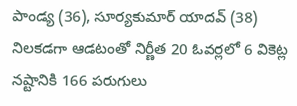పాండ్య (36), సూర్యకుమార్ యాదవ్ (38) నిలకడగా ఆడటంతో నిర్ణీత 20 ఓవర్లలో 6 వికెట్ల నష్టానికి 166 పరుగులు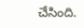చేసింది.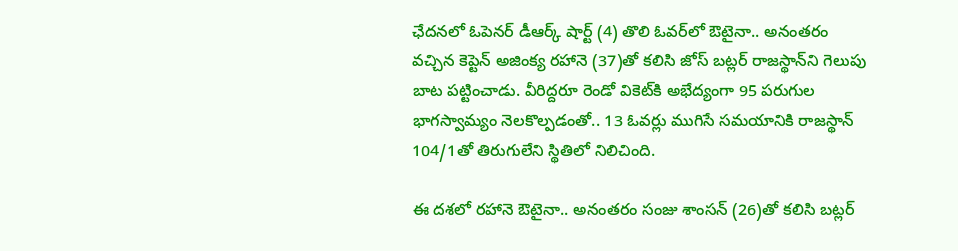ఛేదనలో ఓపెనర్ డీఆర్క్ షార్ట్ (4) తొలి ఓవర్‌లో ఔటైనా.. అనంతరం వచ్చిన కెప్టెన్ అజింక్య రహానె (37)తో కలిసి జోస్ బట్లర్ రాజస్థాన్‌‌ని గెలుపు బాట పట్టించాడు. వీరిద్దరూ రెండో వికెట్‌కి అభేద్యంగా 95 పరుగుల భాగస్వామ్యం నెలకొల్పడంతో.. 13 ఓవర్లు ముగిసే సమయానికి రాజస్థాన్ 104/1తో తిరుగులేని స్థితిలో నిలిచింది.

ఈ దశలో రహానె ఔటైనా.. అనంతరం సంజు శాంసన్ (26)తో కలిసి బట్లర్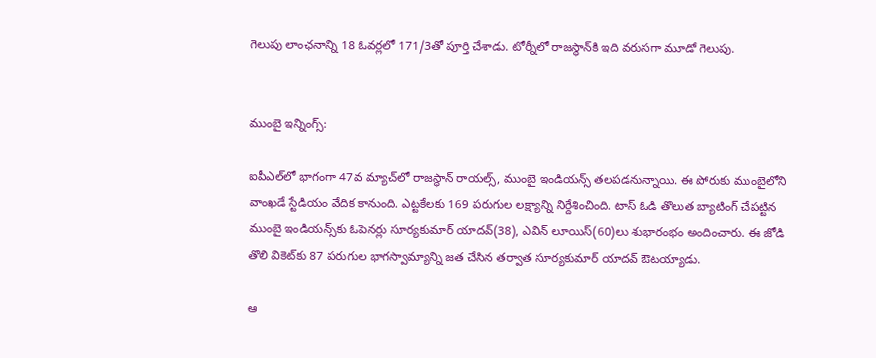గెలుపు లాంఛనాన్ని 18 ఓవర్లలో 171/3తో పూర్తి చేశాడు. టోర్నీలో రాజస్థాన్‌కి ఇది వరుసగా మూడో గెలుపు.


ముంబై ఇన్నింగ్స్:

ఐపీఎల్‌లో భాగంగా 47వ మ్యాచ్‌లో రాజస్థాన్ రాయల్స్, ముంబై ఇండియన్స్ తలపడనున్నాయి. ఈ పోరుకు ముంబైలోని వాంఖడే స్టేడియం వేదిక కానుంది. ఎట్టకేలకు 169 పరుగుల లక్ష్యాన్ని నిర్దేశించింది. టాస్‌ ఓడి తొలుత బ్యాటింగ్‌ చేపట్టిన ముంబై ఇండియన్స్‌కు ఓపెనర్లు సూర్యకుమార్‌ యాదవ్(38), ఎవిన్‌ లూయిస్‌(60)లు శుభారంభం అందించారు. ఈ జోడి తొలి వికెట్‌కు 87 పరుగుల భాగస్వామ్యాన్ని జత చేసిన తర్వాత సూర్యకుమార్‌ యాదవ్‌ ఔటయ్యాడు.

ఆ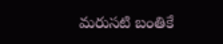మరుసటి బంతికే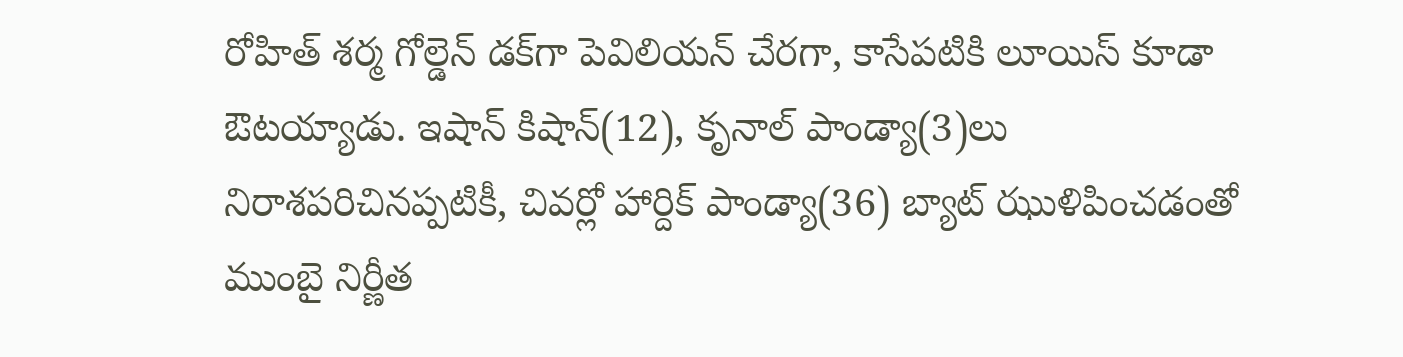రోహిత్‌ శర్మ గోల్డెన్‌ డక్‌గా పెవిలియన్‌ చేరగా, కాసేపటికి లూయిస్‌ కూడా ఔటయ్యాడు. ఇషాన్‌ కిషాన్‌(12), కృనాల్‌ పాండ్యా(3)లు నిరాశపరిచినప్పటికీ, చివర్లో హార్దిక్‌ పాండ్యా(36) బ్యాట్‌ ఝుళిపించడంతో ముంబై నిర్ణీత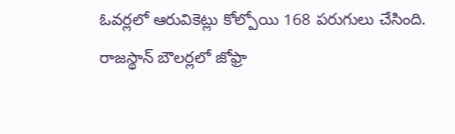ఓవర్లలో ఆరువికెట్లు కోల్పోయి 168 పరుగులు చేసింది. రాజస్థాన్ బౌలర్లలో జోఫ్రా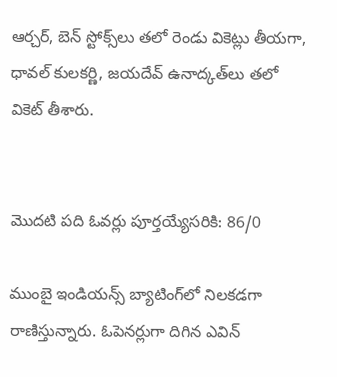ఆర్చర్‌, బెన్‌ స్టోక్స్‌లు తలో రెండు వికెట్లు తీయగా, ధావల్‌ కులకర్ణి, జయదేవ్‌ ఉనాద్కత్‌లు తలో వికెట్‌ తీశారు.


మొదటి పది ఓవర్లు పూర్తయ్యేసరికి: 86/0

ముంబై ఇండియన్స్ బ్యాటింగ్‌లో నిలకడగా రాణిస్తున్నారు. ఓపెనర్లుగా దిగిన ఎవిన్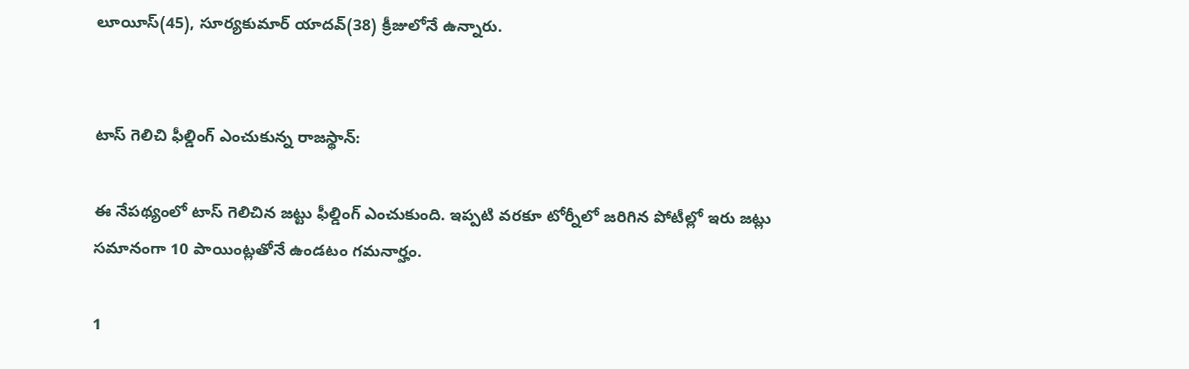లూయీస్(45), సూర్యకుమార్ యాదవ్(38) క్రీజులోనే ఉన్నారు.


టాస్ గెలిచి ఫీల్డింగ్ ఎంచుకున్న రాజస్థాన్:

ఈ నేపథ్యంలో టాస్ గెలిచిన జట్టు ఫీల్డింగ్ ఎంచుకుంది. ఇప్పటి వరకూ టోర్నీలో జరిగిన పోటీల్లో ఇరు జట్లు సమానంగా 10 పాయింట్లతోనే ఉండటం గమనార్హం.

1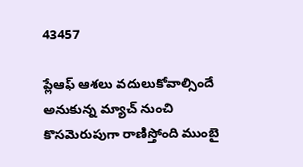43457

ప్లేఆఫ్ ఆశలు వదులుకోవాల్సిందే అనుకున్న మ్యాచ్ నుంచి కొసమెరుపుగా రాణిస్తోంది ముంబై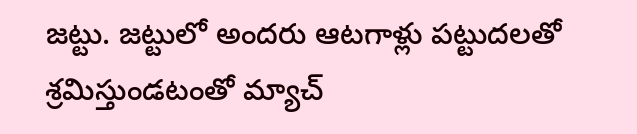జట్టు. జట్టులో అందరు ఆటగాళ్లు పట్టుదలతో శ్రమిస్తుండటంతో మ్యాచ్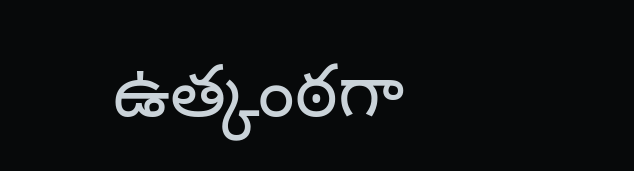ఉత్కంఠగా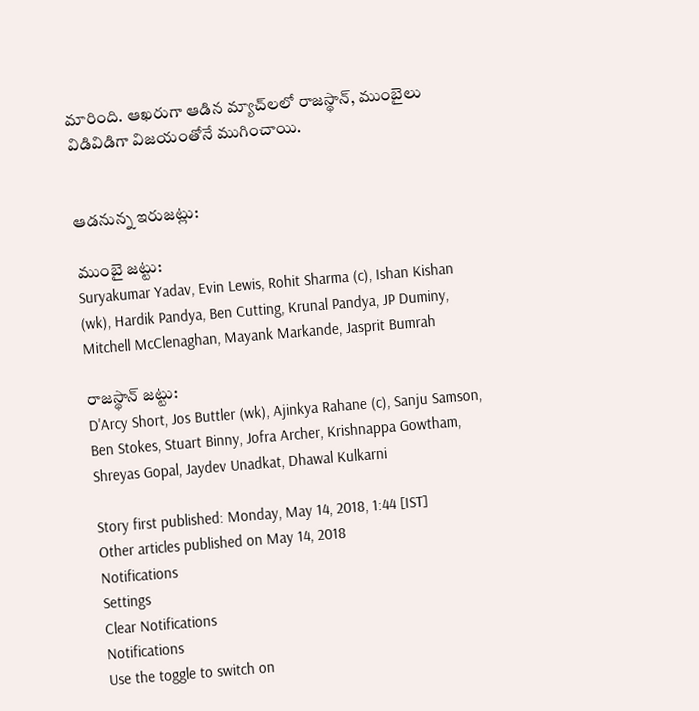మారింది. ఆఖరుగా ఆడిన మ్యాచ్‌లలో రాజస్థాన్, ముంబైలు విడివిడిగా విజయంతోనే ముగించాయి.


ఆడనున్న ఇరుజట్లు:

ముంబై జట్టు:
Suryakumar Yadav, Evin Lewis, Rohit Sharma (c), Ishan Kishan (wk), Hardik Pandya, Ben Cutting, Krunal Pandya, JP Duminy, Mitchell McClenaghan, Mayank Markande, Jasprit Bumrah

రాజస్థాన్ జట్టు:
D'Arcy Short, Jos Buttler (wk), Ajinkya Rahane (c), Sanju Samson, Ben Stokes, Stuart Binny, Jofra Archer, Krishnappa Gowtham, Shreyas Gopal, Jaydev Unadkat, Dhawal Kulkarni

Story first published: Monday, May 14, 2018, 1:44 [IST]
Other articles published on May 14, 2018
Notifications
Settings
Clear Notifications
Notifications
Use the toggle to switch on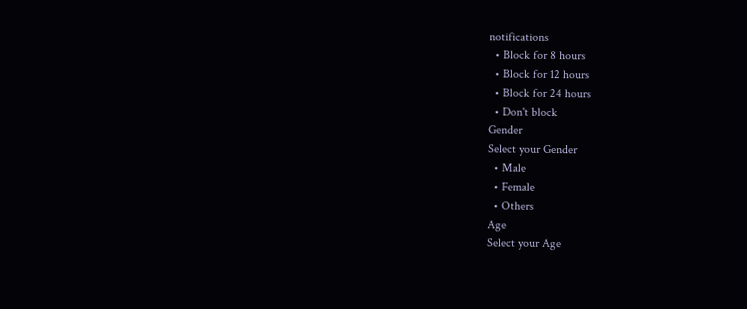notifications
  • Block for 8 hours
  • Block for 12 hours
  • Block for 24 hours
  • Don't block
Gender
Select your Gender
  • Male
  • Female
  • Others
Age
Select your Age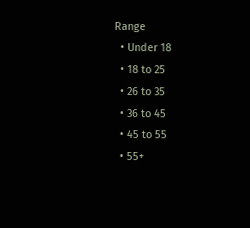Range
  • Under 18
  • 18 to 25
  • 26 to 35
  • 36 to 45
  • 45 to 55
  • 55+